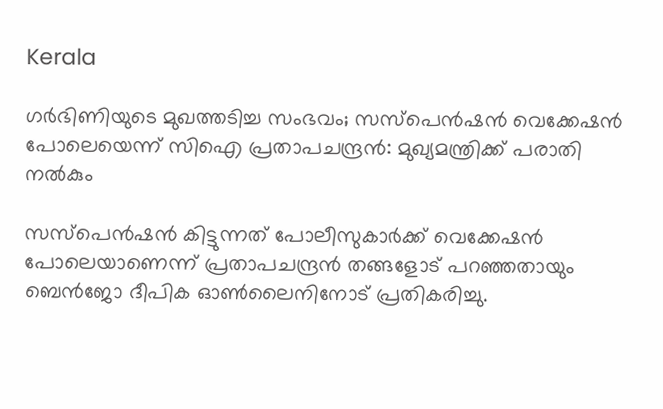Kerala

ഗർഭിണിയുടെ മുഖത്തടിച്ച സംഭവം; സസ്പെൻഷൻ വെക്കേഷൻ പോലെയെന്ന് സിഐ പ്രതാപചന്ദ്രൻ: മുഖ്യമന്ത്രിക്ക് പരാതി നൽകും

സസ്പെൻഷൻ കിട്ടുന്നത് പോലീസുകാർക്ക് വെക്കേഷൻ പോലെയാണെന്ന് പ്രതാപചന്ദ്രൻ തങ്ങളോട് പറഞ്ഞതായും ബെൻജോ ദീപിക ഓൺലൈനിനോട് പ്രതികരിച്ചു.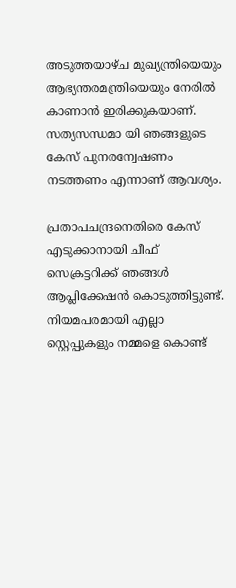അടുത്തയാഴ്‌ച മുഖ്യന്ത്രിയെയും ആഭ്യന്തരമന്ത്രിയെയും നേരിൽ കാണാൻ ഇരിക്കുകയാണ്. സത്യസന്ധമാ യി ഞങ്ങളുടെ കേസ് പുനരന്വേഷണം നടത്തണം എന്നാണ് ആവശ്യം.

പ്രതാപചന്ദ്രനെതിരെ കേസ് എടുക്കാനായി ചീഫ് സെക്രട്ടറിക്ക് ഞങ്ങൾ ആപ്ലിക്കേഷൻ കൊടുത്തിട്ടുണ്ട്. നിയമപരമായി എല്ലാ സ്റ്റെപ്പുകളും നമ്മളെ കൊണ്ട്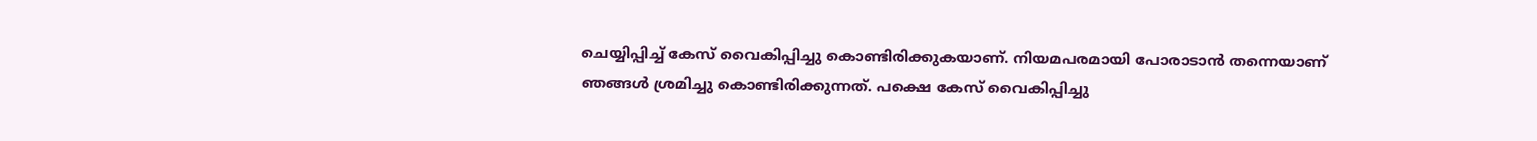ചെയ്യിപ്പിച്ച് കേസ് വൈകിപ്പിച്ചു കൊണ്ടിരിക്കുകയാണ്. നിയമപരമായി പോരാടാൻ തന്നെയാണ് ഞങ്ങൾ ശ്രമിച്ചു കൊണ്ടിരിക്കുന്നത്. പക്ഷെ കേസ് വൈകിപ്പിച്ചു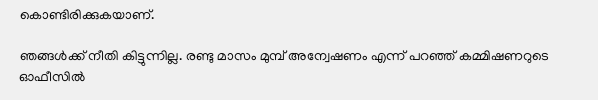കൊണ്ടിരിക്കുകയാണ്.

ഞങ്ങൾക്ക് നീതി കിട്ടുന്നില്ല. രണ്ടു മാസം മുമ്പ് അന്വേഷണം എന്ന് പറഞ്ഞ് കമ്മിഷണറുടെ ഓഫീസിൽ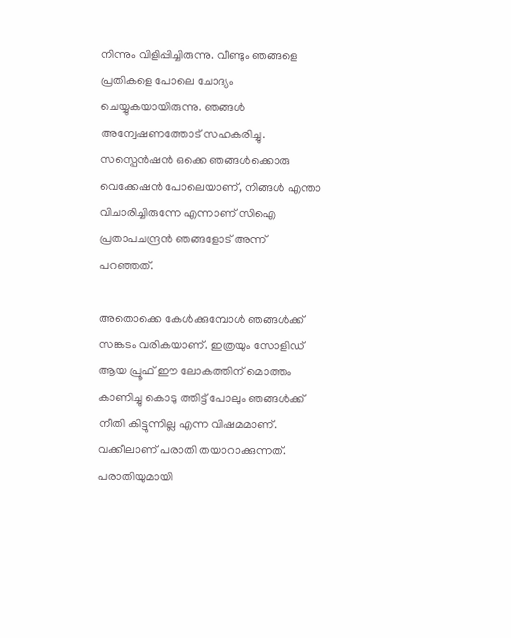നിന്നും വിളിപ്പിച്ചിരുന്നു. വീണ്ടും ഞങ്ങളെ പ്രതികളെ പോലെ ചോദ്യം ചെയ്യുകയായിരുന്നു. ഞങ്ങൾ അന്വേഷണത്തോട് സഹകരിച്ചു. സസ്പെൻഷൻ ഒക്കെ ഞങ്ങൾക്കൊരു വെക്കേഷൻ പോലെയാണ്, നിങ്ങൾ എന്താ വിചാരിച്ചിരുന്നേ എന്നാണ് സിഐ പ്രതാപചന്ദ്രൻ ഞങ്ങളോട് അന്ന് പറഞ്ഞത്.

അതൊക്കെ കേൾക്കുമ്പോൾ ഞങ്ങൾക്ക് സങ്കടം വരികയാണ്. ഇത്രയും സോളിഡ് ആയ പ്രൂഫ് ഈ ലോകത്തിന് മൊത്തം കാണിച്ചു കൊടു ത്തിട്ട് പോലും ഞങ്ങൾക്ക് നീതി കിട്ടുന്നില്ല എന്ന വിഷമമാണ്. വക്കീലാണ് പരാതി തയാറാക്കുന്നത്. പരാതിയുമായി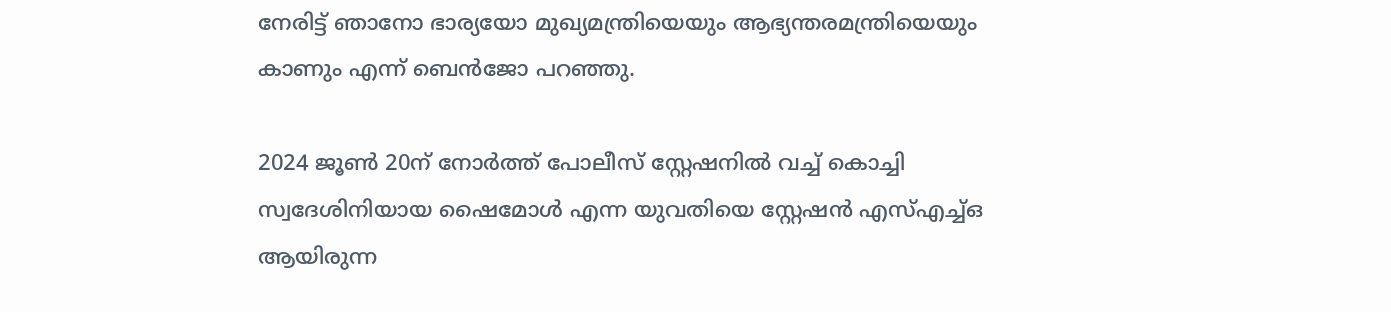നേരിട്ട് ഞാനോ ഭാര്യയോ മുഖ്യമന്ത്രിയെയും ആഭ്യന്തരമന്ത്രിയെയും കാണും എന്ന് ബെൻജോ പറഞ്ഞു.

2024 ജൂൺ 20ന് നോർത്ത് പോലീസ് സ്റ്റേഷനിൽ വച്ച് കൊച്ചി സ്വദേശിനിയായ ഷൈമോൾ എന്ന യുവതിയെ സ്റ്റേഷൻ എസ്എച്ച്ഒ ആയിരുന്ന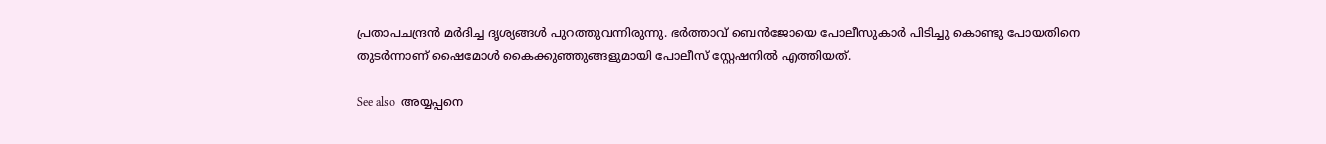പ്രതാപചന്ദ്രൻ മർദിച്ച ദൃശ്യങ്ങൾ പുറത്തുവന്നിരുന്നു. ഭർത്താവ് ബെൻജോയെ പോലീസുകാർ പിടിച്ചു കൊണ്ടു പോയതിനെ തുടർന്നാണ് ഷൈമോൾ കൈക്കുഞ്ഞുങ്ങളുമായി പോലീസ് സ്റ്റേഷനിൽ എത്തിയത്.

See also  അയ്യപ്പനെ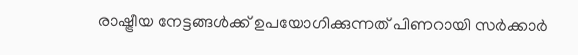രാഷ്ട്രീയ നേട്ടങ്ങൾക്ക് ഉപയോഗിക്കുന്നത് പിണറായി സർക്കാർ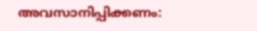അവസാനിപ്പിക്കണം: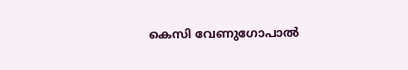കെസി വേണുഗോപാൽ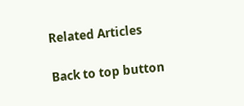Related Articles

Back to top button